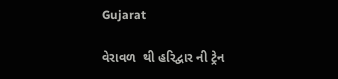Gujarat

વેરાવળ  થી હરિદ્વાર ની ટ્રેન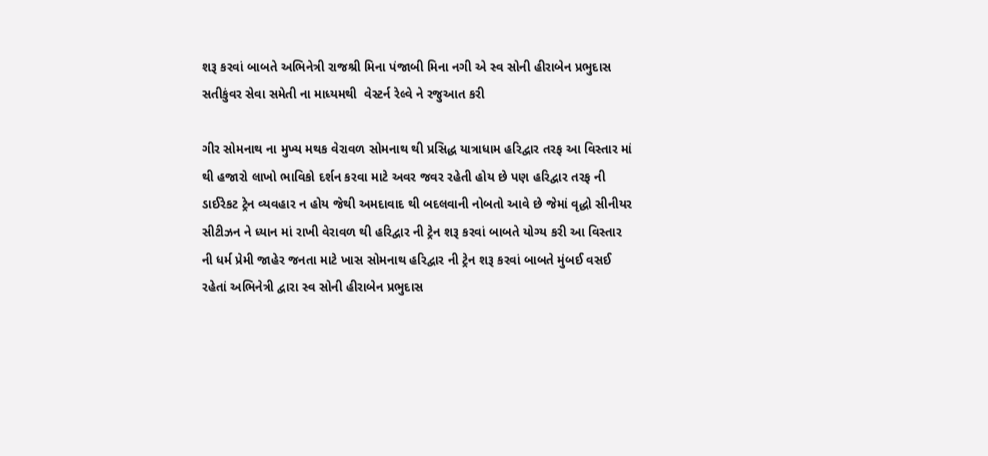શરૂ કરવાં બાબતે અભિનેત્રી રાજશ્રી મિના પંજાબી મિના નગી એ સ્વ સોની હીરાબેન પ્રભુદાસ સતીકુંવર સેવા સમેતી ના માધ્યમથી  વેસ્ટર્ન રેલ્વે ને રજુઆત કરી

ગીર સોમનાથ ના મુખ્ય મથક વેરાવળ સોમનાથ થી પ્રસિદ્ધ યાત્રાધામ હરિદ્વાર તરફ આ વિસ્તાર માં થી હજારો લાખો ભાવિકો દર્શન કરવા માટે અવર જવર રહેતી હોય છે પણ હરિદ્વાર તરફ ની ડાઈરેકટ ટ્રેન વ્યવહાર ન હોય જેથી અમદાવાદ થી બદલવાની નોબતો આવે છે જેમાં વૃદ્ધો સીનીયર સીટીઝન ને ધ્યાન માં રાખી વેરાવળ થી હરિદ્વાર ની ટ્રેન શરૂ કરવાં બાબતે યોગ્ય કરી આ વિસ્તાર ની ધર્મ પ્રેમી જાહેર જનતા માટે ખાસ સોમનાથ હરિદ્વાર ની ટ્રેન શરૂ કરવાં બાબતે મુંબઈ વસઈ રહેતાં અભિનેત્રી દ્વારા સ્વ સોની હીરાબેન પ્રભુદાસ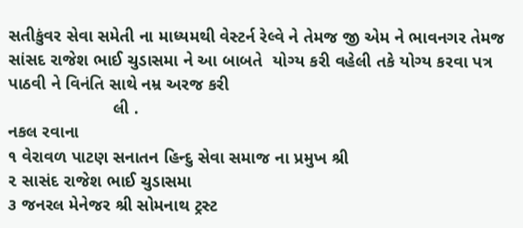સતીકુંવર સેવા સમેતી ના માધ્યમથી વેસ્ટર્ન રેલ્વે ને તેમજ જી એમ ને ભાવનગર તેમજ સાંસદ રાજેશ ભાઈ ચુડાસમા ને આ બાબતે  યોગ્ય કરી વહેલી તકે યોગ્ય કરવા પત્ર પાઠવી ને વિનંતિ સાથે નમ્ર અરજ કરી
                      લી .
નકલ રવાના
૧ વેરાવળ પાટણ સનાતન હિન્દુ સેવા સમાજ ના પ્રમુખ શ્રી
૨ સાસંદ રાજેશ ભાઈ ચુડાસમા
૩ જનરલ મેનેજર શ્રી સોમનાથ ટ્રસ્ટ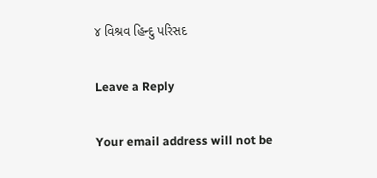૪ વિશ્રવ હિન્દુ પરિસદ

Leave a Reply

Your email address will not be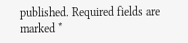published. Required fields are marked *